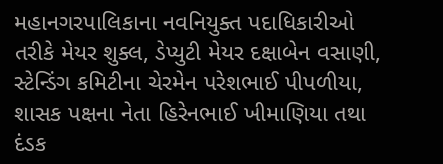મહાનગરપાલિકાના નવનિયુક્ત પદાધિકારીઓ તરીકે મેયર શુક્લ, ડેપ્યુટી મેયર દક્ષાબેન વસાણી, સ્ટેન્ડિંગ કમિટીના ચેરમેન પરેશભાઈ પીપળીયા, શાસક પક્ષના નેતા હિરેનભાઈ ખીમાણિયા તથા દંડક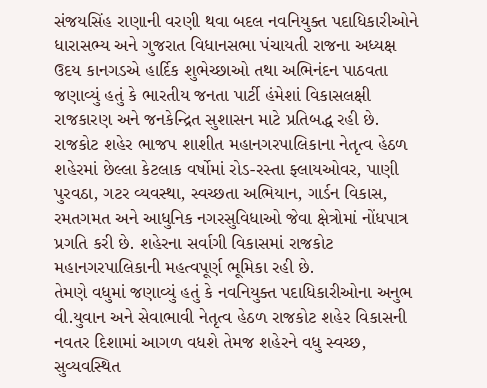સંજયસિંહ રાણાની વરણી થવા બદલ નવનિયુક્ત પદાધિકારીઓને ધારાસભ્ય અને ગુજરાત વિધાનસભા પંચાયતી રાજના અધ્યક્ષ ઉદય કાનગડએ હાર્દિક શુભેચ્છાઓ તથા અભિનંદન પાઠવતા જણાવ્યું હતું કે ભારતીય જનતા પાર્ટી હંમેશાં વિકાસલક્ષી રાજકારણ અને જનકેન્દ્રિત સુશાસન માટે પ્રતિબદ્ધ રહી છે. રાજકોટ શહેર ભાજપ શાશીત મહાનગરપાલિકાના નેતૃત્વ હેઠળ શહેરમાં છેલ્લા કેટલાક વર્ષોમાં રોડ-રસ્તા ફ્લાયઓવર, પાણી પુરવઠા, ગટર વ્યવસ્થા, સ્વચ્છતા અભિયાન, ગાર્ડન વિકાસ, રમતગમત અને આધુનિક નગરસુવિધાઓ જેવા ક્ષેત્રોમાં નોંધપાત્ર પ્રગતિ કરી છે. શહેરના સર્વાગી વિકાસમાં રાજકોટ મહાનગરપાલિકાની મહત્વપૂર્ણ ભૂમિકા રહી છે.
તેમણે વધુમાં જણાવ્યું હતું કે નવનિયુક્ત પદાધિકારીઓના અનુભ વી.યુવાન અને સેવાભાવી નેતૃત્વ હેઠળ રાજકોટ શહેર વિકાસની નવતર દિશામાં આગળ વધશે તેમજ શહેરને વધુ સ્વચ્છ, સુવ્યવસ્થિત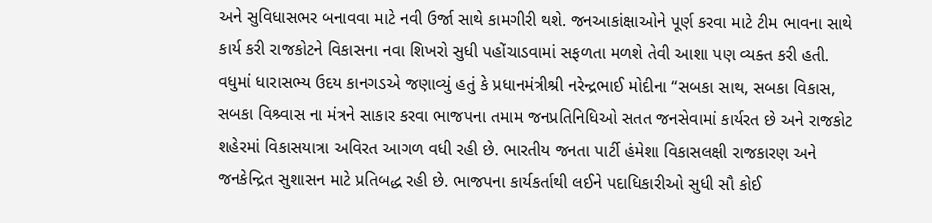અને સુવિધાસભર બનાવવા માટે નવી ઉર્જા સાથે કામગીરી થશે. જનઆકાંક્ષાઓને પૂર્ણ કરવા માટે ટીમ ભાવના સાથે કાર્ય કરી રાજકોટને વિકાસના નવા શિખરો સુધી પહોંચાડવામાં સફળતા મળશે તેવી આશા પણ વ્યક્ત કરી હતી.
વધુમાં ધારાસભ્ય ઉદય કાનગડએ જણાવ્યું હતું કે પ્રધાનમંત્રીશ્રી નરેન્દ્રભાઈ મોદીના “સબકા સાથ, સબકા વિકાસ, સબકા વિશ્ર્વાસ ના મંત્રને સાકાર કરવા ભાજપના તમામ જનપ્રતિનિધિઓ સતત જનસેવામાં કાર્યરત છે અને રાજકોટ શહેરમાં વિકાસયાત્રા અવિરત આગળ વધી રહી છે. ભારતીય જનતા પાર્ટી હંમેશા વિકાસલક્ષી રાજકારણ અને જનકેન્દ્રિત સુશાસન માટે પ્રતિબદ્ધ રહી છે. ભાજપના કાર્યકર્તાથી લઈને પદાધિકારીઓ સુધી સૌ કોઈ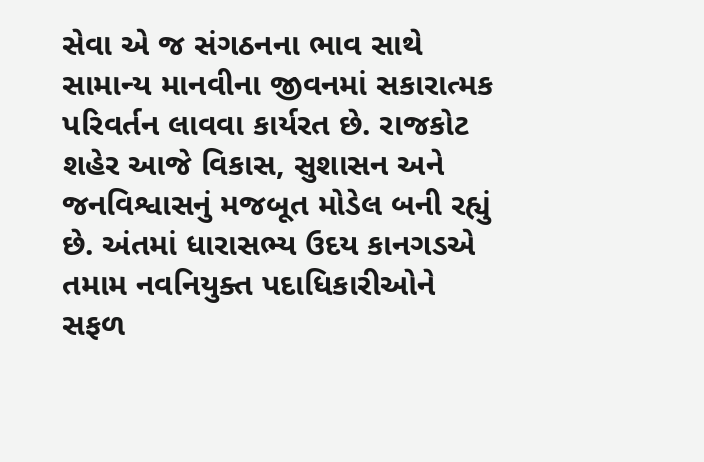સેવા એ જ સંગઠનના ભાવ સાથે સામાન્ય માનવીના જીવનમાં સકારાત્મક પરિવર્તન લાવવા કાર્યરત છે. રાજકોટ શહેર આજે વિકાસ, સુશાસન અને જનવિશ્વાસનું મજબૂત મોડેલ બની રહ્યું છે. અંતમાં ધારાસભ્ય ઉદય કાનગડએ તમામ નવનિયુક્ત પદાધિકારીઓને સફળ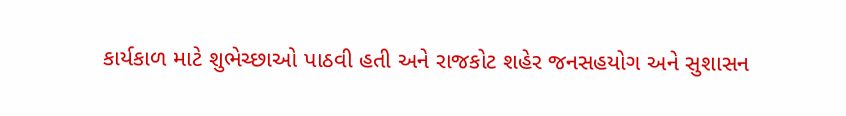કાર્યકાળ માટે શુભેચ્છાઓ પાઠવી હતી અને રાજકોટ શહેર જનસહયોગ અને સુશાસન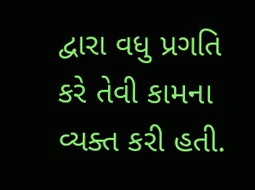દ્વારા વધુ પ્રગતિ કરે તેવી કામના વ્યક્ત કરી હતી.